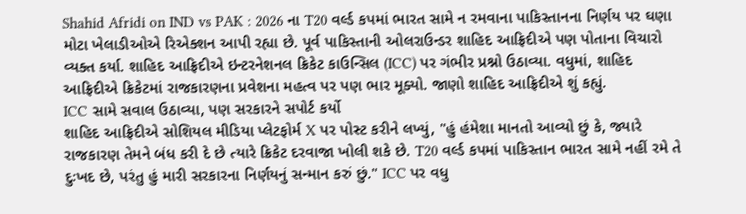Shahid Afridi on IND vs PAK : 2026 ના T20 વર્લ્ડ કપમાં ભારત સામે ન રમવાના પાકિસ્તાનના નિર્ણય પર ઘણા મોટા ખેલાડીઓએ રિએક્શન આપી રહ્યા છે. પૂર્વ પાકિસ્તાની ઓલરાઉન્ડર શાહિદ આફ્રિદીએ પણ પોતાના વિચારો વ્યક્ત કર્યા. શાહિદ આફ્રિદીએ ઇન્ટરનેશનલ ક્રિકેટ કાઉન્સિલ (ICC) પર ગંભીર પ્રશ્નો ઉઠાવ્યા. વધુમાં, શાહિદ આફ્રિદીએ ક્રિકેટમાં રાજકારણના પ્રવેશના મહત્વ પર પણ ભાર મૂક્યો. જાણો શાહિદ આફ્રિદીએ શું કહ્યું.
ICC સામે સવાલ ઉઠાવ્યા, પણ સરકારને સપોર્ટ કર્યો
શાહિદ આફ્રિદીએ સોશિયલ મીડિયા પ્લેટફોર્મ X પર પોસ્ટ કરીને લખ્યું, "હું હંમેશા માનતો આવ્યો છું કે, જ્યારે રાજકારણ તેમને બંધ કરી દે છે ત્યારે ક્રિકેટ દરવાજા ખોલી શકે છે. T20 વર્લ્ડ કપમાં પાકિસ્તાન ભારત સામે નહીં રમે તે દુઃખદ છે, પરંતુ હું મારી સરકારના નિર્ણયનું સન્માન કરું છું." ICC પર વધુ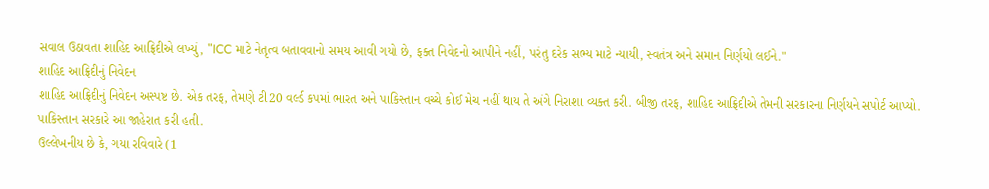સવાલ ઉઠાવતા શાહિદ આફ્રિદીએ લખ્યું, "ICC માટે નેતૃત્વ બતાવવાનો સમય આવી ગયો છે, ફક્ત નિવેદનો આપીને નહીં, પરંતુ દરેક સભ્ય માટે ન્યાયી, સ્વતંત્ર અને સમાન નિર્ણયો લઈને."
શાહિદ આફ્રિદીનું નિવેદન
શાહિદ આફ્રિદીનું નિવેદન અસ્પષ્ટ છે. એક તરફ, તેમણે ટી20 વર્લ્ડ કપમાં ભારત અને પાકિસ્તાન વચ્ચે કોઈ મેચ નહીં થાય તે અંગે નિરાશા વ્યક્ત કરી. બીજી તરફ, શાહિદ આફ્રિદીએ તેમની સરકારના નિર્ણયને સપોર્ટ આપ્યો.
પાકિસ્તાન સરકારે આ જાહેરાત કરી હતી.
ઉલ્લેખનીય છે કે, ગયા રવિવારે (1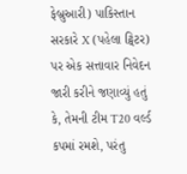ફેબ્રુઆરી) પાકિસ્તાન સરકારે X (પહેલા ટ્વિટર) પર એક સત્તાવાર નિવેદન જારી કરીને જણાવ્યું હતું કે, તેમની ટીમ T20 વર્લ્ડ કપમાં રમશે, પરંતુ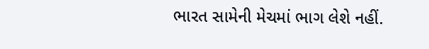ભારત સામેની મેચમાં ભાગ લેશે નહીં.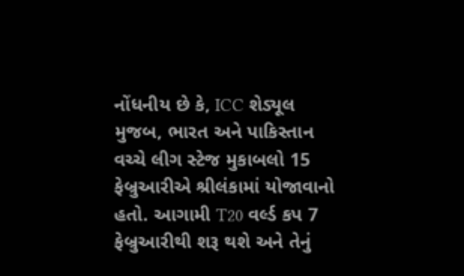નોંધનીય છે કે, ICC શેડ્યૂલ મુજબ, ભારત અને પાકિસ્તાન વચ્ચે લીગ સ્ટેજ મુકાબલો 15 ફેબ્રુઆરીએ શ્રીલંકામાં યોજાવાનો હતો. આગામી T20 વર્લ્ડ કપ 7 ફેબ્રુઆરીથી શરૂ થશે અને તેનું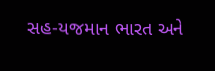સહ-યજમાન ભારત અને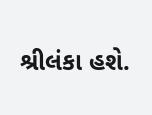શ્રીલંકા હશે.